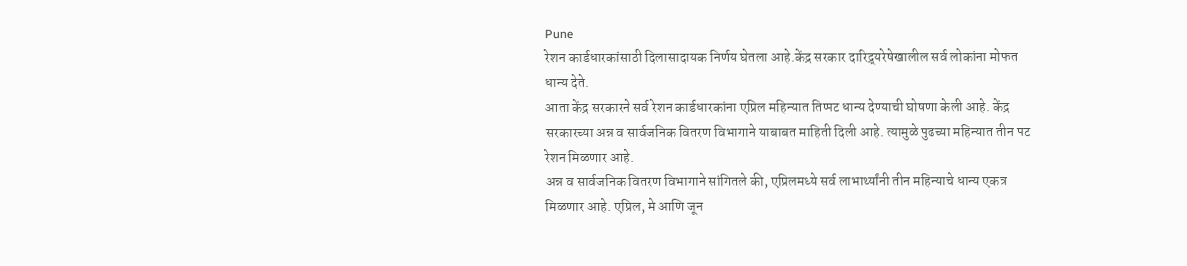Pune
रेशन कार्डधारकांसाठी दिलासादायक निर्णय घेतला आहे.केंद्र सरकार दारिद्र्यरेषेखालील सर्व लोकांना मोफत धान्य देते.
आता केंद्र सरकारने सर्व रेशन कार्डधारकांना एप्रिल महिन्यात तिप्पट धान्य देण्याची घोषणा केली आहे. केंद्र सरकारच्या अन्न व सार्वजनिक वितरण विभागाने याबाबत माहिती दिली आहे. त्यामुळे पुढच्या महिन्यात तीन पट रेशन मिळणार आहे.
अन्न व सार्वजनिक वितरण विभागाने सांगितले की, एप्रिलमध्ये सर्व लाभार्थ्यांनी तीन महिन्याचे धान्य एकत्र मिळणार आहे. एप्रिल, मे आणि जून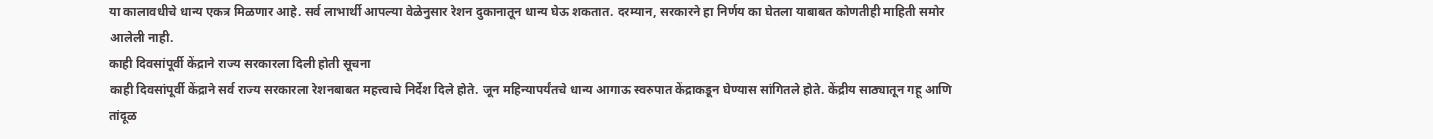या कालावधीचे धान्य एकत्र मिळणार आहे. सर्व लाभार्थी आपल्या वेळेनुसार रेशन दुकानातून धान्य घेऊ शकतात. दरम्यान, सरकारने हा निर्णय का घेतला याबाबत कोणतीही माहिती समोर आलेली नाही.
काही दिवसांपूर्वी केंद्राने राज्य सरकारला दिली होती सूचना
काही दिवसांपूर्वी केंद्राने सर्व राज्य सरकारला रेशनबाबत महत्त्वाचे निर्देश दिले होते. जून महिन्यापर्यंतचे धान्य आगाऊ स्वरुपात केंद्राकडून घेण्यास सांगितले होते. केंद्रीय साठ्यातून गहू आणि तांदूळ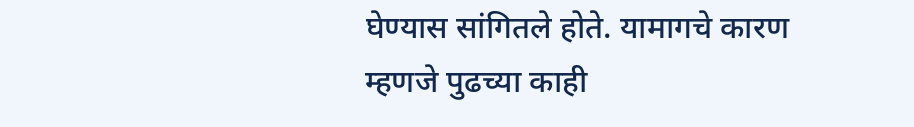घेण्यास सांगितले होते. यामागचे कारण म्हणजे पुढच्या काही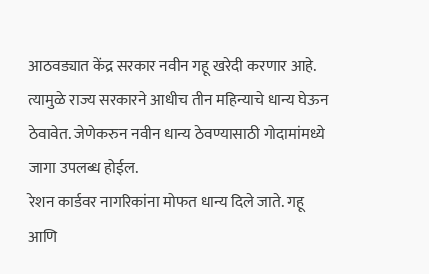आठवड्यात केंद्र सरकार नवीन गहू खरेदी करणार आहे. त्यामुळे राज्य सरकारने आधीच तीन महिन्याचे धान्य घेऊन ठेवावेत. जेणेकरुन नवीन धान्य ठेवण्यासाठी गोदामांमध्ये जागा उपलब्ध होईल.
रेशन कार्डवर नागरिकांना मोफत धान्य दिले जाते. गहू आणि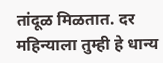तांदूळ मिळतात. दर महिन्याला तुम्ही हे धान्य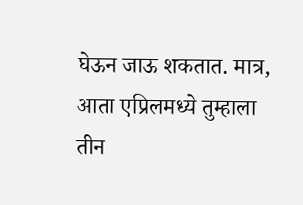घेऊन जाऊ शकतात. मात्र, आता एप्रिलमध्ये तुम्हाला तीन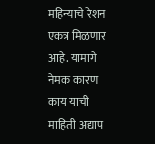महिन्याचे रेशन एकत्र मिळणार आहे. यामागे नेमक कारण काय याची माहिती अद्याप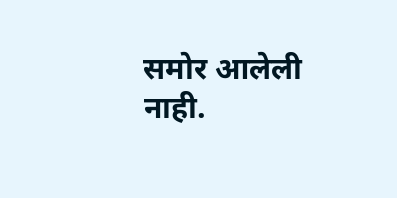समोर आलेली नाही.